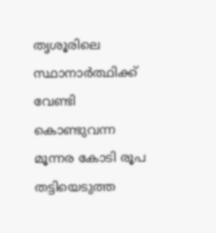തൃശൂരിലെ സ്ഥാനാര്‍ത്ഥിക്ക് വേണ്ടി കൊണ്ടുവന്ന മൂന്നര കോടി രൂപ തട്ടിയെടുത്ത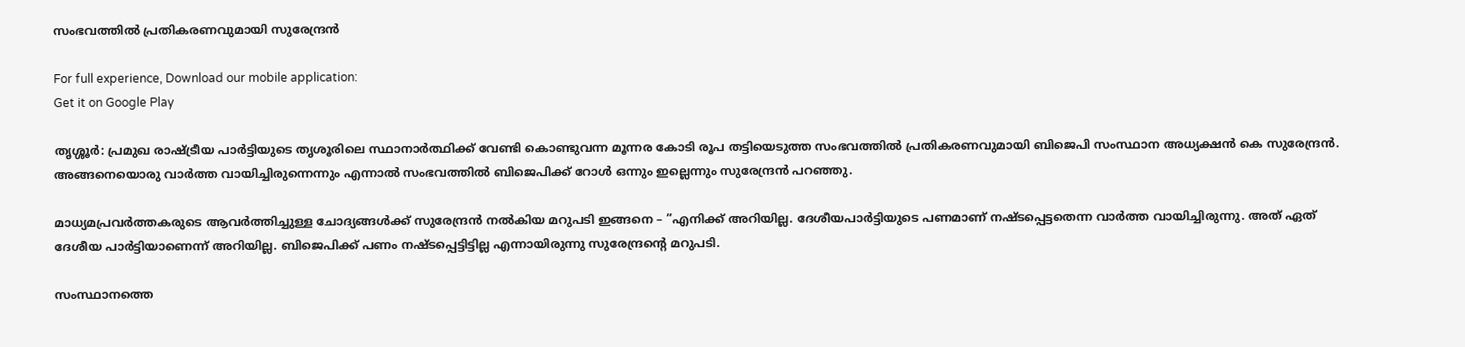സംഭവത്തില്‍ പ്രതികരണവുമായി സുരേന്ദ്രന്‍

For full experience, Download our mobile application:
Get it on Google Play

തൃശ്ശൂര്‍: പ്രമുഖ രാഷ്ട്രീയ പാര്‍ട്ടിയുടെ തൃശൂരിലെ സ്ഥാനാര്‍ത്ഥിക്ക് വേണ്ടി കൊണ്ടുവന്ന മൂന്നര കോടി രൂപ തട്ടിയെടുത്ത സംഭവത്തില്‍ പ്രതികരണവുമായി ബിജെപി സംസ്ഥാന അധ്യക്ഷന്‍ കെ സുരേന്ദ്രന്‍. അങ്ങനെയൊരു വാര്‍ത്ത വായിച്ചിരുന്നെന്നും എന്നാല്‍ സംഭവത്തില്‍ ബിജെപിക്ക് റോള്‍ ഒന്നും ഇല്ലെന്നും സുരേന്ദ്രന്‍ പറഞ്ഞു.

മാധ്യമപ്രവര്‍ത്തകരുടെ ആവര്‍ത്തിച്ചുള്ള ചോദ്യങ്ങള്‍ക്ക് സുരേന്ദ്രന്‍ നല്‍കിയ മറുപടി ഇങ്ങനെ – ”എനിക്ക് അറിയില്ല. ദേശീയപാര്‍ട്ടിയുടെ പണമാണ് നഷ്ടപ്പെട്ടതെന്ന വാര്‍ത്ത വായിച്ചിരുന്നു. അത് ഏത് ദേശീയ പാര്‍ട്ടിയാണെന്ന് അറിയില്ല. ബിജെപിക്ക് പണം നഷ്ടപ്പെട്ടിട്ടില്ല എന്നായിരുന്നു സുരേന്ദ്രന്റെ മറുപടി.

സംസ്ഥാനത്തെ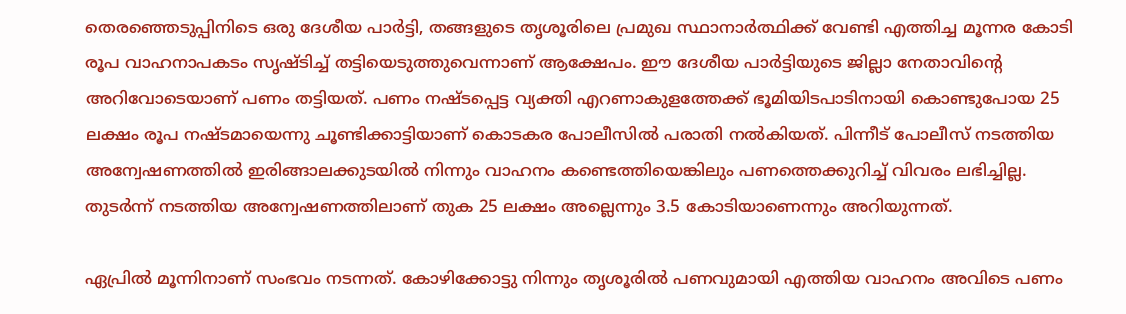തെരഞ്ഞെടുപ്പിനിടെ ഒരു ദേശീയ പാര്‍ട്ടി, തങ്ങളുടെ തൃശൂരിലെ പ്രമുഖ സ്ഥാനാര്‍ത്ഥിക്ക് വേണ്ടി എത്തിച്ച മൂന്നര കോടി രൂപ വാഹനാപകടം സൃഷ്ടിച്ച് തട്ടിയെടുത്തുവെന്നാണ് ആക്ഷേപം. ഈ ദേശീയ പാര്‍ട്ടിയുടെ ജില്ലാ നേതാവിന്റെ അറിവോടെയാണ് പണം തട്ടിയത്. പണം നഷ്ടപ്പെട്ട വ്യക്തി എറണാകുളത്തേക്ക് ഭൂമിയിടപാടിനായി കൊണ്ടുപോയ 25 ലക്ഷം രൂപ നഷ്ടമായെന്നു ചൂണ്ടിക്കാട്ടിയാണ് കൊടകര പോലീസില്‍ പരാതി നല്‍കിയത്. പിന്നീട് പോലീസ് നടത്തിയ അന്വേഷണത്തില്‍ ഇരിങ്ങാലക്കുടയില്‍ നിന്നും വാഹനം കണ്ടെത്തിയെങ്കിലും പണത്തെക്കുറിച്ച് വിവരം ലഭിച്ചില്ല. തുടര്‍ന്ന് നടത്തിയ അന്വേഷണത്തിലാണ് തുക 25 ലക്ഷം അല്ലെന്നും 3.5 കോടിയാണെന്നും അറിയുന്നത്.

ഏപ്രില്‍ മൂന്നിനാണ് സംഭവം നടന്നത്. കോഴിക്കോട്ടു നിന്നും തൃശൂരില്‍ പണവുമായി എത്തിയ വാഹനം അവിടെ പണം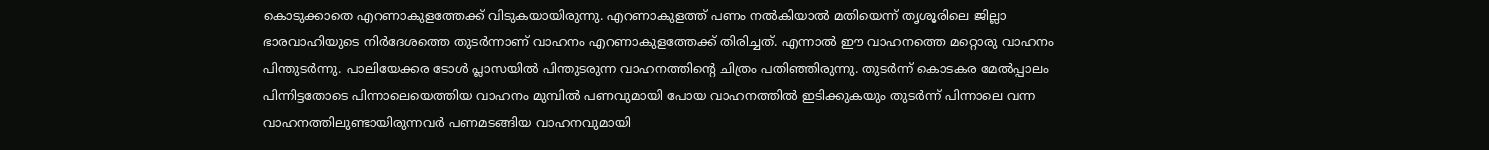കൊടുക്കാതെ എറണാകുളത്തേക്ക് വിടുകയായിരുന്നു. എറണാകുളത്ത് പണം നല്‍കിയാല്‍ മതിയെന്ന് തൃശൂരിലെ ജില്ലാ ഭാരവാഹിയുടെ നിര്‍ദേശത്തെ തുടര്‍ന്നാണ് വാഹനം എറണാകുളത്തേക്ക് തിരിച്ചത്. എന്നാല്‍ ഈ വാഹനത്തെ മറ്റൊരു വാഹനം പിന്തുടര്‍ന്നു. പാലിയേക്കര ടോള്‍ പ്ലാസയില്‍ പിന്തുടരുന്ന വാഹനത്തിന്റെ ചിത്രം പതിഞ്ഞിരുന്നു. തുടര്‍ന്ന് കൊടകര മേല്‍പ്പാലം പിന്നിട്ടതോടെ പിന്നാലെയെത്തിയ വാഹനം മുമ്പില്‍ പണവുമായി പോയ വാഹനത്തില്‍ ഇടിക്കുകയും തുടര്‍ന്ന് പിന്നാലെ വന്ന വാഹനത്തിലുണ്ടായിരുന്നവര്‍ പണമടങ്ങിയ വാഹനവുമായി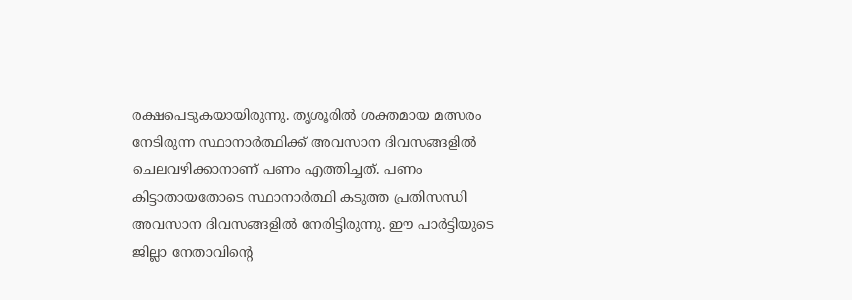രക്ഷപെടുകയായിരുന്നു. തൃശൂരില്‍ ശക്തമായ മത്സരം നേടിരുന്ന സ്ഥാനാര്‍ത്ഥിക്ക് അവസാന ദിവസങ്ങളില്‍ ചെലവഴിക്കാനാണ് പണം എത്തിച്ചത്. പണം കിട്ടാതായതോടെ സ്ഥാനാര്‍ത്ഥി കടുത്ത പ്രതിസന്ധി അവസാന ദിവസങ്ങളില്‍ നേരിട്ടിരുന്നു. ഈ പാര്‍ട്ടിയുടെ ജില്ലാ നേതാവിന്റെ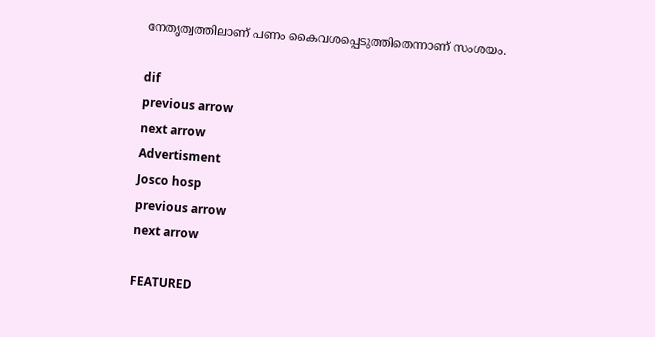നേതൃത്വത്തിലാണ് പണം കൈവശപ്പെടുത്തിതെന്നാണ് സംശയം.

dif
previous arrow
next arrow
Advertisment
Josco hosp
previous arrow
next arrow

FEATURED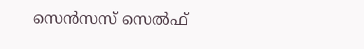സെന്‍സസ് സെല്‍ഫ്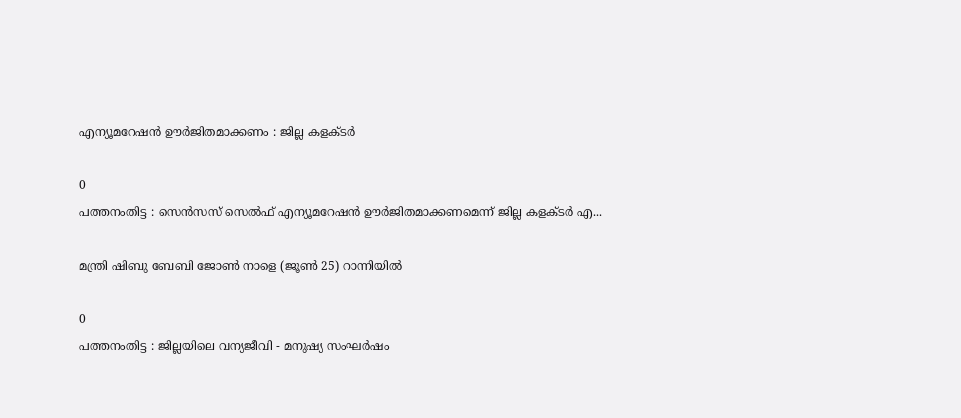എന്യൂമറേഷന്‍ ഊര്‍ജിതമാക്കണം : ജില്ല കളക്ടര്‍

0
പത്തനംതിട്ട : സെന്‍സസ് സെല്‍ഫ് എന്യൂമറേഷന്‍ ഊര്‍ജിതമാക്കണമെന്ന് ജില്ല കളക്ടര്‍ എ...

മന്ത്രി ഷിബു ബേബി ജോണ്‍ നാളെ (ജൂണ്‍ 25) റാന്നിയില്‍

0
പത്തനംതിട്ട : ജില്ലയിലെ വന്യജീവി - മനുഷ്യ സംഘര്‍ഷം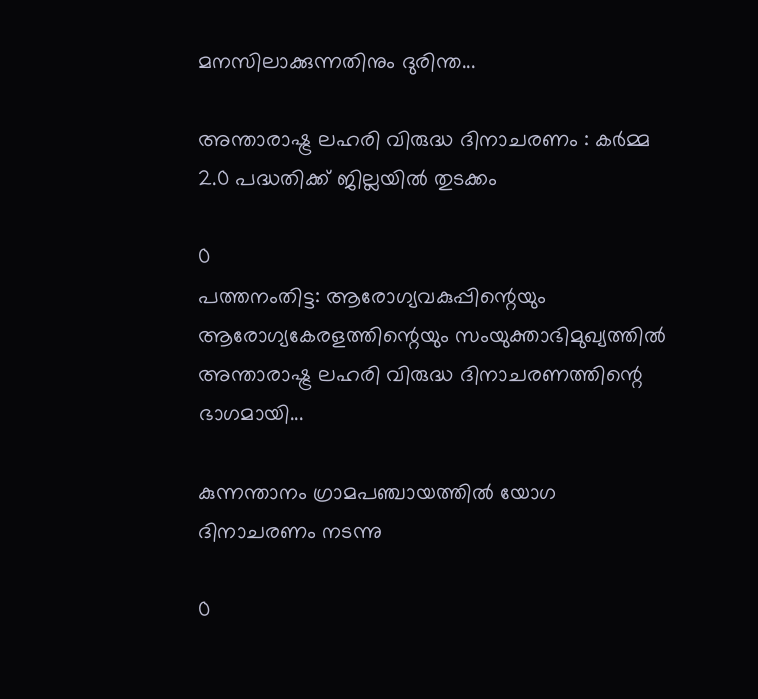മനസിലാക്കുന്നതിനും ദുരിന്ത...

അന്താരാഷ്ട്ര ലഹരി വിരുദ്ധ ദിനാചരണം : കര്‍മ്മ 2.0 പദ്ധതിക്ക് ജില്ലയില്‍ തുടക്കം

0
പത്തനംതിട്ട: ആരോഗ്യവകുപ്പിന്റെയും ആരോഗ്യകേരളത്തിന്റെയും സംയുക്താഭിമുഖ്യത്തില്‍ അന്താരാഷ്ട്ര ലഹരി വിരുദ്ധ ദിനാചരണത്തിന്റെ ഭാഗമായി...

കുന്നന്താനം ഗ്രാമപഞ്ചായത്തില്‍ യോഗ ദിനാചരണം നടന്നു

0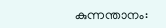കുന്നന്താനം: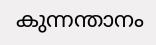കുന്നന്താനം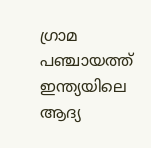ഗ്രാമ പഞ്ചായത്ത് ഇന്ത്യയിലെ ആദ്യ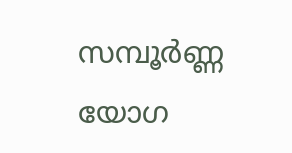സമ്പൂർണ്ണ യോഗ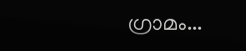ഗ്രാമം...